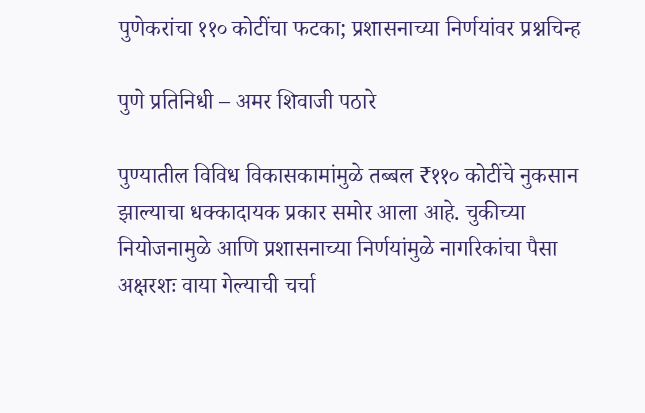पुणेकरांचा ११० कोटींचा फटका; प्रशासनाच्या निर्णयांवर प्रश्नचिन्ह

पुणे प्रतिनिधी – अमर शिवाजी पठारे

पुण्यातील विविध विकासकामांमुळे तब्बल ₹११० कोटींचे नुकसान झाल्याचा धक्कादायक प्रकार समोर आला आहे. चुकीच्या नियोजनामुळे आणि प्रशासनाच्या निर्णयांमुळे नागरिकांचा पैसा अक्षरशः वाया गेल्याची चर्चा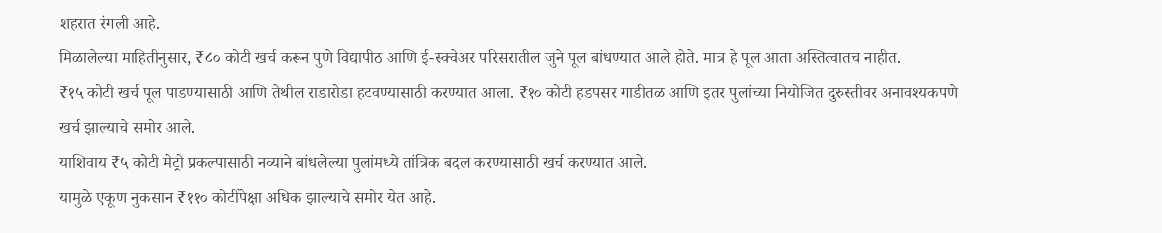शहरात रंगली आहे.
मिळालेल्या माहितीनुसार, ₹८० कोटी खर्च करून पुणे विद्यापीठ आणि ई-स्क्वेअर परिसरातील जुने पूल बांधण्यात आले होते. मात्र हे पूल आता अस्तित्वातच नाहीत.
₹१५ कोटी खर्च पूल पाडण्यासाठी आणि तेथील राडारोडा हटवण्यासाठी करण्यात आला. ₹१० कोटी हडपसर गाडीतळ आणि इतर पुलांच्या नियोजित दुरुस्तीवर अनावश्यकपणे खर्च झाल्याचे समोर आले.
याशिवाय ₹५ कोटी मेट्रो प्रकल्पासाठी नव्याने बांधलेल्या पुलांमध्ये तांत्रिक बदल करण्यासाठी खर्च करण्यात आले.
यामुळे एकूण नुकसान ₹११० कोटींपेक्षा अधिक झाल्याचे समोर येत आहे.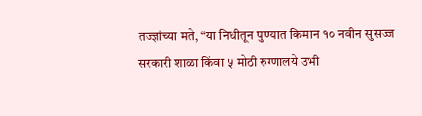तज्ज्ञांच्या मते, “या निधीतून पुण्यात किमान १० नवीन सुसज्ज सरकारी शाळा किंवा ५ मोठी रुग्णालये उभी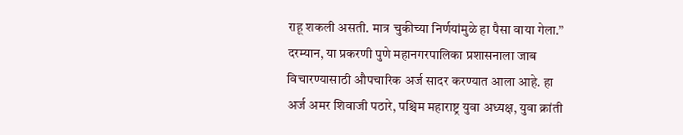राहू शकली असती. मात्र चुकीच्या निर्णयांमुळे हा पैसा वाया गेला.” दरम्यान, या प्रकरणी पुणे महानगरपालिका प्रशासनाला जाब विचारण्यासाठी औपचारिक अर्ज सादर करण्यात आला आहे. हा अर्ज अमर शिवाजी पठारे, पश्चिम महाराष्ट्र युवा अध्यक्ष, युवा क्रांती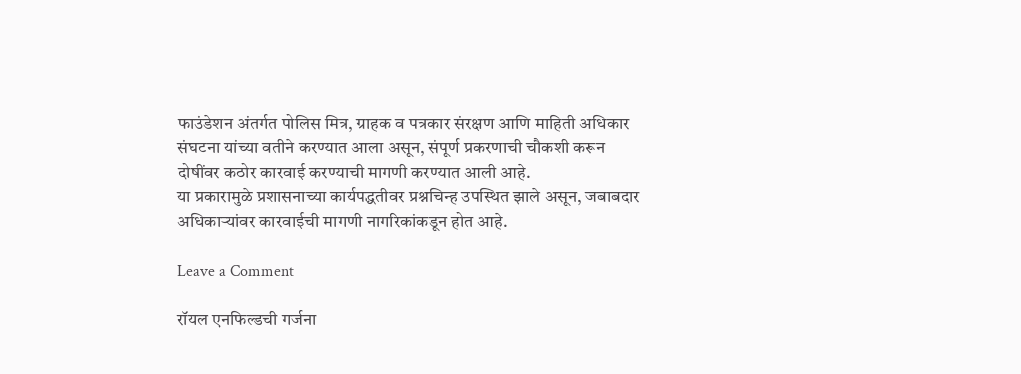फाउंडेशन अंतर्गत पोलिस मित्र, ग्राहक व पत्रकार संरक्षण आणि माहिती अधिकार संघटना यांच्या वतीने करण्यात आला असून, संपूर्ण प्रकरणाची चौकशी करून दोषींवर कठोर कारवाई करण्याची मागणी करण्यात आली आहे.
या प्रकारामुळे प्रशासनाच्या कार्यपद्धतीवर प्रश्नचिन्ह उपस्थित झाले असून, जबाबदार अधिकाऱ्यांवर कारवाईची मागणी नागरिकांकडून होत आहे.

Leave a Comment

रॉयल एनफिल्डची गर्जना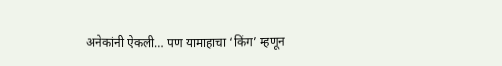अनेकांनी ऐकली… पण यामाहाचा ‘किंग’ म्हणून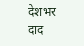देशभर दाद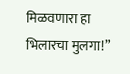मिळवणारा हा भिलारचा मुलगा!”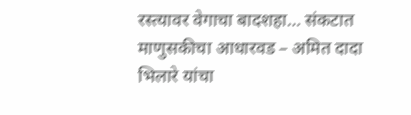रस्त्यावर वेगाचा बादशहा… संकटात माणुसकीचा आधारवड – अमित दादा भिलारे यांचा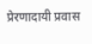प्रेरणादायी प्रवास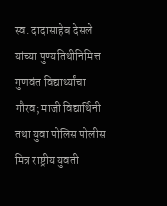स्व. दादासाहेब देसले यांच्या पुण्यतिथीनिमित्त गुणवंत विद्यार्थ्यांचा गौरव; माजी विद्यार्थिनी तथा युवा पोलिस पोलीस मित्र राष्ट्रीय युवती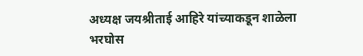अध्यक्ष जयश्रीताई आहिरे यांच्याकडून शाळेला भरघोस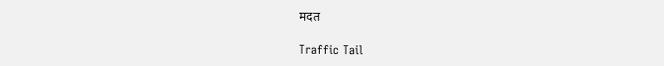मदत

Traffic Tail